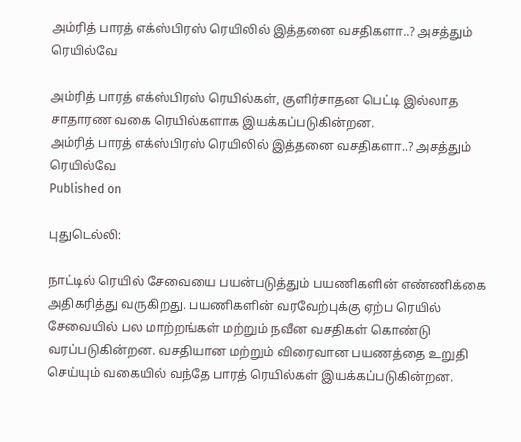அம்ரித் பாரத் எக்ஸ்பிரஸ் ரெயிலில் இத்தனை வசதிகளா..? அசத்தும் ரெயில்வே

அம்ரித் பாரத் எக்ஸ்பிரஸ் ரெயில்கள், குளிர்சாதன பெட்டி இல்லாத சாதாரண வகை ரெயில்களாக இயக்கப்படுகின்றன.
அம்ரித் பாரத் எக்ஸ்பிரஸ் ரெயிலில் இத்தனை வசதிகளா..? அசத்தும் ரெயில்வே
Published on

புதுடெல்லி:

நாட்டில் ரெயில் சேவையை பயன்படுத்தும் பயணிகளின் எண்ணிக்கை அதிகரித்து வருகிறது. பயணிகளின் வரவேற்புக்கு ஏற்ப ரெயில் சேவையில் பல மாற்றங்கள் மற்றும் நவீன வசதிகள் கொண்டு வரப்படுகின்றன. வசதியான மற்றும் விரைவான பயணத்தை உறுதி செய்யும் வகையில் வந்தே பாரத் ரெயில்கள் இயக்கப்படுகின்றன.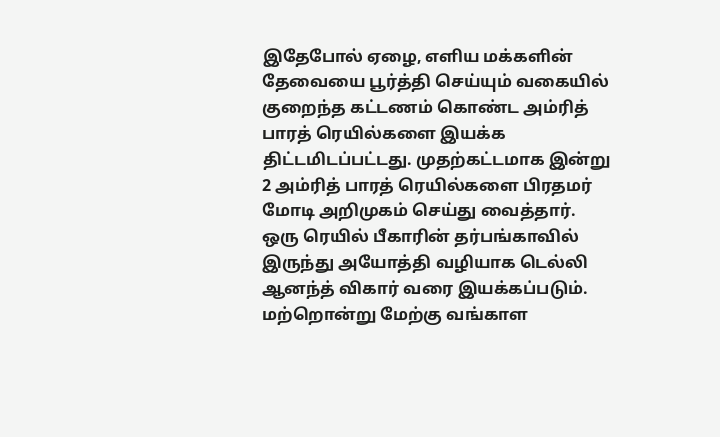இதேபோல் ஏழை, எளிய மக்களின் தேவையை பூர்த்தி செய்யும் வகையில் குறைந்த கட்டணம் கொண்ட அம்ரித் பாரத் ரெயில்களை இயக்க திட்டமிடப்பட்டது. முதற்கட்டமாக இன்று 2 அம்ரித் பாரத் ரெயில்களை பிரதமர் மோடி அறிமுகம் செய்து வைத்தார். ஒரு ரெயில் பீகாரின் தர்பங்காவில் இருந்து அயோத்தி வழியாக டெல்லி ஆனந்த் விகார் வரை இயக்கப்படும். மற்றொன்று மேற்கு வங்காள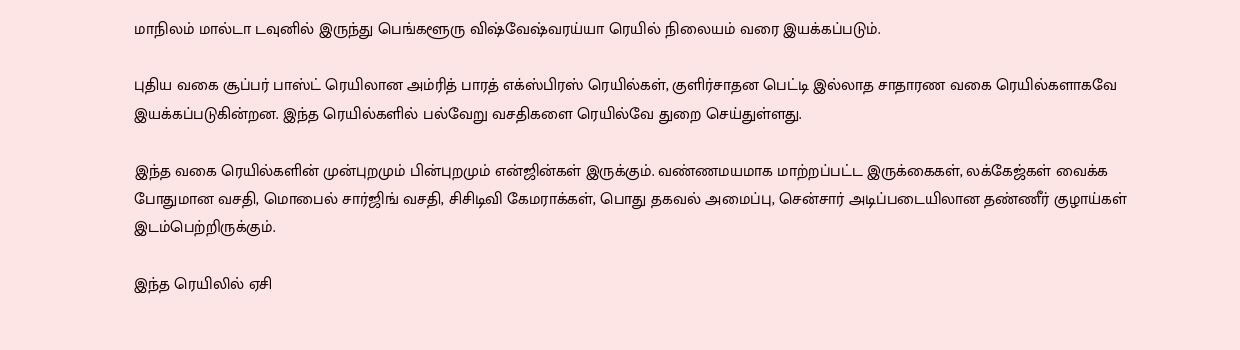மாநிலம் மால்டா டவுனில் இருந்து பெங்களூரு விஷ்வேஷ்வரய்யா ரெயில் நிலையம் வரை இயக்கப்படும்.

புதிய வகை சூப்பர் பாஸ்ட் ரெயிலான அம்ரித் பாரத் எக்ஸ்பிரஸ் ரெயில்கள், குளிர்சாதன பெட்டி இல்லாத சாதாரண வகை ரெயில்களாகவே இயக்கப்படுகின்றன. இந்த ரெயில்களில் பல்வேறு வசதிகளை ரெயில்வே துறை செய்துள்ளது.

இந்த வகை ரெயில்களின் முன்புறமும் பின்புறமும் என்ஜின்கள் இருக்கும். வண்ணமயமாக மாற்றப்பட்ட இருக்கைகள், லக்கேஜ்கள் வைக்க போதுமான வசதி, மொபைல் சார்ஜிங் வசதி, சிசிடிவி கேமராக்கள், பொது தகவல் அமைப்பு, சென்சார் அடிப்படையிலான தண்ணீர் குழாய்கள் இடம்பெற்றிருக்கும்.

இந்த ரெயிலில் ஏசி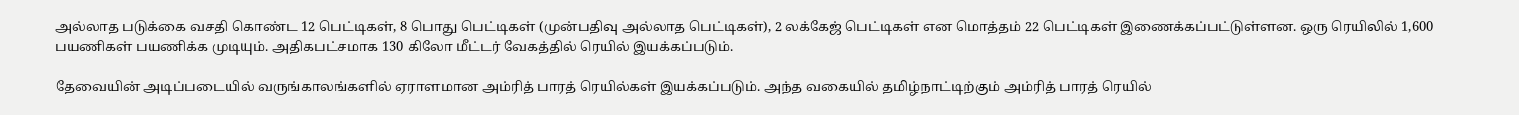அல்லாத படுக்கை வசதி கொண்ட 12 பெட்டிகள், 8 பொது பெட்டிகள் (முன்பதிவு அல்லாத பெட்டிகள்), 2 லக்கேஜ் பெட்டிகள் என மொத்தம் 22 பெட்டிகள் இணைக்கப்பட்டுள்ளன. ஒரு ரெயிலில் 1,600 பயணிகள் பயணிக்க முடியும். அதிகபட்சமாக 130 கிலோ மீட்டர் வேகத்தில் ரெயில் இயக்கப்படும்.

தேவையின் அடிப்படையில் வருங்காலங்களில் ஏராளமான அம்ரித் பாரத் ரெயில்கள் இயக்கப்படும். அந்த வகையில் தமிழ்நாட்டிற்கும் அம்ரித் பாரத் ரெயில்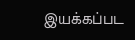இயக்கப்பட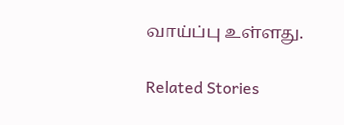வாய்ப்பு உள்ளது.

Related Stories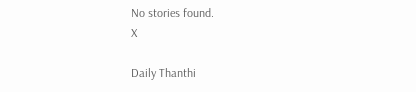No stories found.
X

Daily Thanthi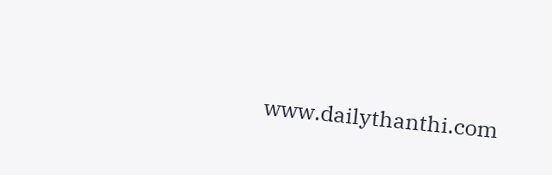www.dailythanthi.com